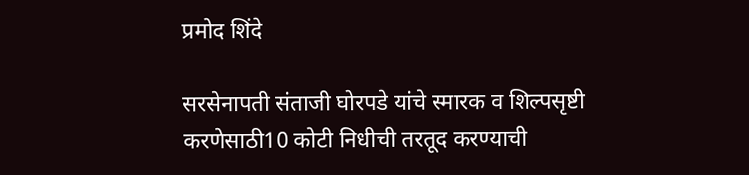प्रमोद शिंदे

सरसेनापती संताजी घोरपडे यांचे स्मारक व शिल्पसृष्टी करणेसाठी10 कोटी निधीची तरतूद करण्याची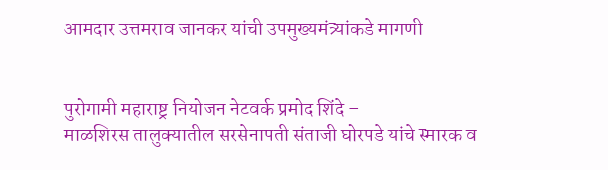आमदार उत्तमराव जानकर यांची उपमुख्यमंत्र्यांकडे मागणी


पुरोगामी महाराष्ट्र नियोजन नेटवर्क प्रमोद शिंदे –
माळशिरस तालुक्यातील सरसेनापती संताजी घोरपडे यांचे स्मारक व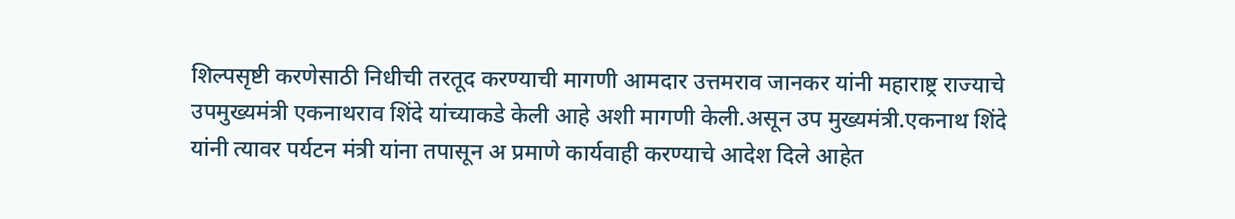शिल्पसृष्टी करणेसाठी निधीची तरतूद करण्याची मागणी आमदार उत्तमराव जानकर यांनी महाराष्ट्र राज्याचे उपमुख्यमंत्री एकनाथराव शिंदे यांच्याकडे केली आहे अशी मागणी केली.असून उप मुख्यमंत्री.एकनाथ शिंदे यांनी त्यावर पर्यटन मंत्री यांना तपासून अ प्रमाणे कार्यवाही करण्याचे आदेश दिले आहेत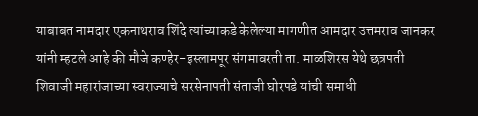याबाबत नामदार एकनाथराव शिंदे त्यांच्याकडे केलेल्या मागणीत आमदार उत्तमराव जानकर यांनी म्हटले आहे की मौजे कण्हेर-इस्लामपूर संगमावरती ता. माळशिरस येथे छत्रपती शिवाजी महारांजाच्या स्वराज्याचे सरसेनापती संताजी घोरपडे यांची समाधी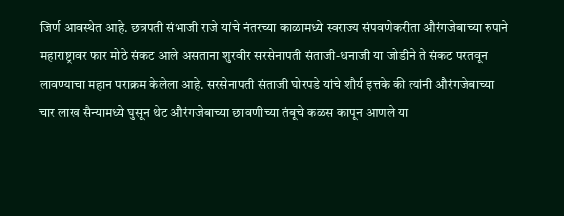जिर्ण आवस्थेत आहे. छत्रपती संभाजी राजे यांचे नंतरच्या काळामध्ये स्वराज्य संपवणेकरीता औरंगजेबाच्या रुपाने महाराष्ट्रावर फार मोठे संकट आले असताना शुरवीर सरसेनापती संताजी-धनाजी या जोडीने ते संकट परतवून लावण्याचा महान पराक्रम केलेला आहे. सरसेनापती संताजी घोरपडे यांचे शौर्य इत्तके की त्यांनी औरंगजेबाच्या चार लाख सैन्यामध्ये घुसून थेट औरंगजेबाच्या छावणीच्या तंबूचे कळस कापून आणले या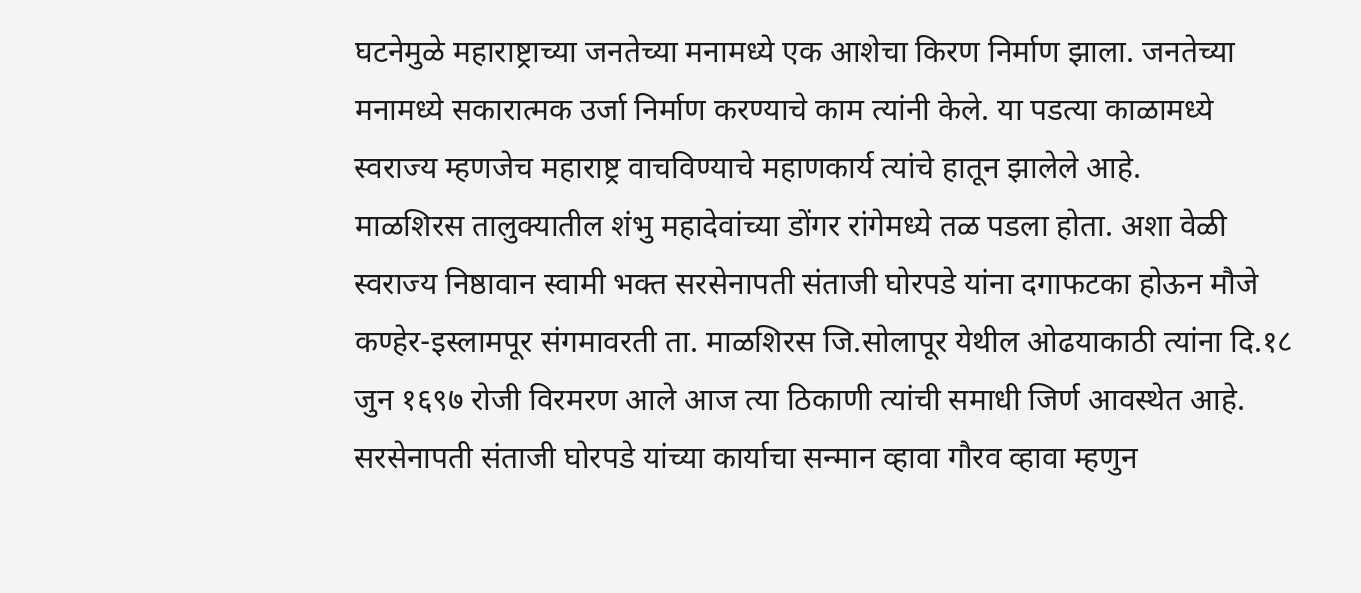घटनेमुळे महाराष्ट्राच्या जनतेच्या मनामध्ये एक आशेचा किरण निर्माण झाला. जनतेच्या मनामध्ये सकारात्मक उर्जा निर्माण करण्याचे काम त्यांनी केले. या पडत्या काळामध्ये स्वराज्य म्हणजेच महाराष्ट्र वाचविण्याचे महाणकार्य त्यांचे हातून झालेले आहे.
माळशिरस तालुक्यातील शंभु महादेवांच्या डोंगर रांगेमध्ये तळ पडला होता. अशा वेळी स्वराज्य निष्ठावान स्वामी भक्त सरसेनापती संताजी घोरपडे यांना दगाफटका होऊन मौजे कण्हेर-इस्लामपूर संगमावरती ता. माळशिरस जि.सोलापूर येथील ओढयाकाठी त्यांना दि.१८ जुन १६९७ रोजी विरमरण आले आज त्या ठिकाणी त्यांची समाधी जिर्ण आवस्थेत आहे.
सरसेनापती संताजी घोरपडे यांच्या कार्याचा सन्मान व्हावा गौरव व्हावा म्हणुन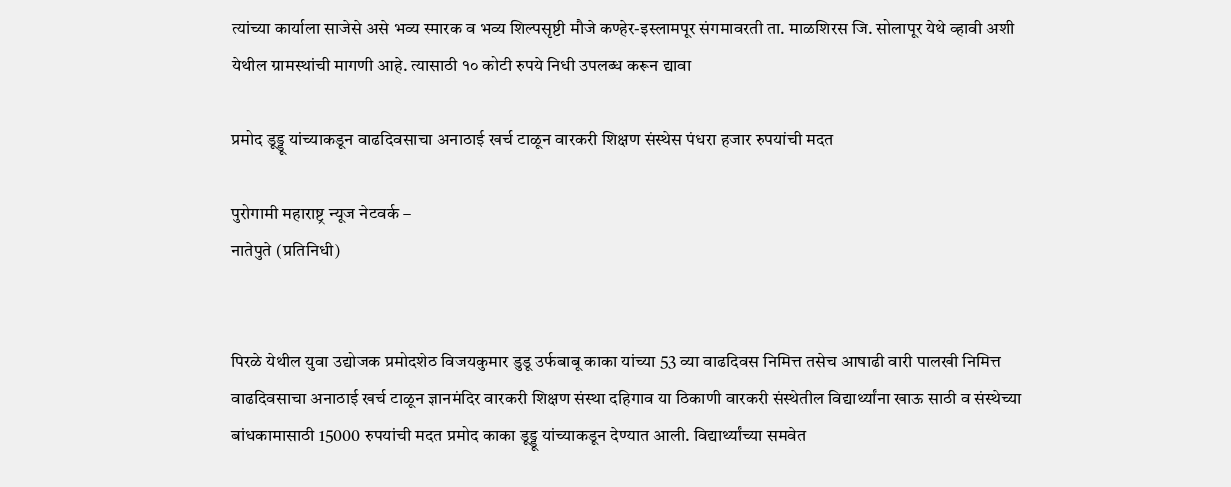त्यांच्या कार्याला साजेसे असे भव्य स्मारक व भव्य शिल्पसृष्टी मौजे कण्हेर-इस्लामपूर संगमावरती ता. माळशिरस जि. सोलापूर येथे व्हावी अशी येथील ग्रामस्थांची मागणी आहे. त्यासाठी १० कोटी रुपये निधी उपलब्ध करून द्यावा

प्रमोद डूड्डू यांच्याकडून वाढदिवसाचा अनाठाई खर्च टाळून वारकरी शिक्षण संस्थेस पंधरा हजार रुपयांची मदत

पुरोगामी महाराष्ट्र न्यूज नेटवर्क –
नातेपुते (प्रतिनिधी)


पिरळे येथील युवा उद्योजक प्रमोदशेठ विजयकुमार डुडू उर्फबाबू काका यांच्या 53 व्या वाढदिवस निमित्त तसेच आषाढी वारी पालखी निमित्त वाढदिवसाचा अनाठाई खर्च टाळून ज्ञानमंदिर वारकरी शिक्षण संस्था दहिगाव या ठिकाणी वारकरी संस्थेतील विद्यार्थ्यांना खाऊ साठी व संस्थेच्या बांधकामासाठी 15000 रुपयांची मदत प्रमोद काका डूड्डू यांच्याकडून देण्यात आली. विद्यार्थ्यांच्या समवेत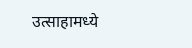उत्साहामध्ये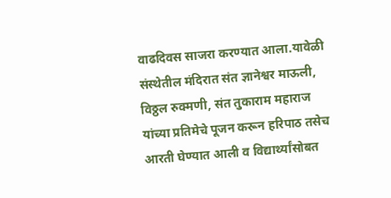वाढदिवस साजरा करण्यात आला.यावेळी संस्थेतील मंदिरात संत ज्ञानेश्वर माऊली, विठ्ठल रुक्मणी, संत तुकाराम महाराज यांच्या प्रतिमेचे पूजन करून हरिपाठ तसेच आरती घेण्यात आली व विद्यार्थ्यांसोबत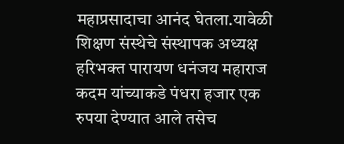महाप्रसादाचा आनंद घेतला.यावेळी शिक्षण संस्थेचे संस्थापक अध्यक्ष हरिभक्त पारायण धनंजय महाराज कदम यांच्याकडे पंधरा हजार एक रुपया देण्यात आले तसेच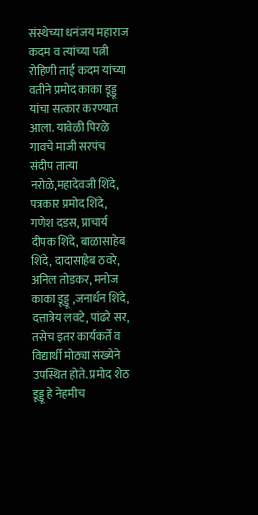संस्थेच्या धनंजय महाराज कदम व त्यांच्या पत्नी रोहिणी ताई कदम यांच्या वतीने प्रमोद काका डूड्डू यांचा सत्कार करण्यात आला. यावेळी पिरळे गावचे माजी सरपंच संदीप तात्या नरोळे,महादेवजी शिंदे, पत्रकार प्रमोद शिंदे, गणेश दडस, प्राचार्य दीपक शिंदे, बाळासाहेब शिंदे, दादासाहेब ठवरे, अनिल तोडकर, मनोज काका डूड्डू ,जनार्धन शिंदे, दत्तात्रेय लवटे, पांढरे सर, तसेच इतर कार्यकर्ते व विद्यार्थी मोठ्या संख्येने उपस्थित होते. प्रमोद शेठ डूड्डू हे नेहमीच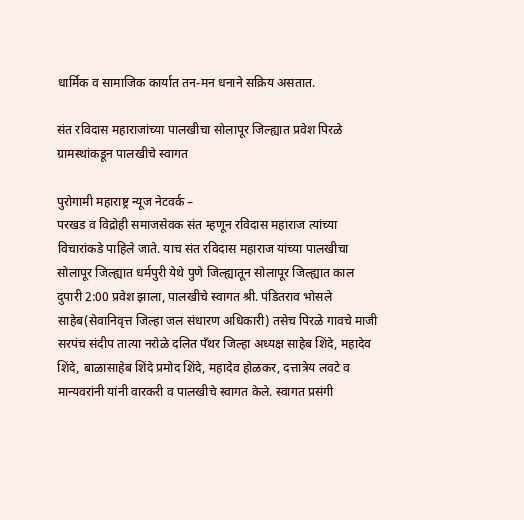धार्मिक व सामाजिक कार्यात तन-मन धनाने सक्रिय असतात.

संत रविदास महाराजांच्या पालखीचा सोलापूर जिल्ह्यात प्रवेश पिरळे ग्रामस्थांकडून पालखीचे स्वागत

पुरोगामी महाराष्ट्र न्यूज नेटवर्क –
परखड व विद्रोही समाजसेवक संत म्हणून रविदास महाराज त्यांच्या विचारांकडे पाहिले जाते. याच संत रविदास महाराज यांच्या पालखीचा सोलापूर जिल्ह्यात धर्मपुरी येथे पुणे जिल्ह्यातून सोलापूर जिल्ह्यात काल दुपारी 2:00 प्रवेश झाला, पालखीचे स्वागत श्री. पंडितराव भोसले साहेब(सेवानिवृत्त जिल्हा जल संधारण अधिकारी) तसेच पिरळे गावचे माजी सरपंच संदीप तात्या नरोळे दलित पॅंथर जिल्हा अध्यक्ष साहेब शिंदे, महादेव शिंदे, बाळासाहेब शिंदे प्रमोद शिंदे, महादेव होळकर, दत्तात्रेय लवटे व मान्यवरांनी यांनी वारकरी व पालखीचे स्वागत केले. स्वागत प्रसंगी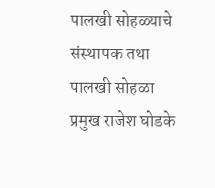पालखी सोहळ्याचे संस्थापक तथा पालखी सोहळा प्रमुख राजेश घोडके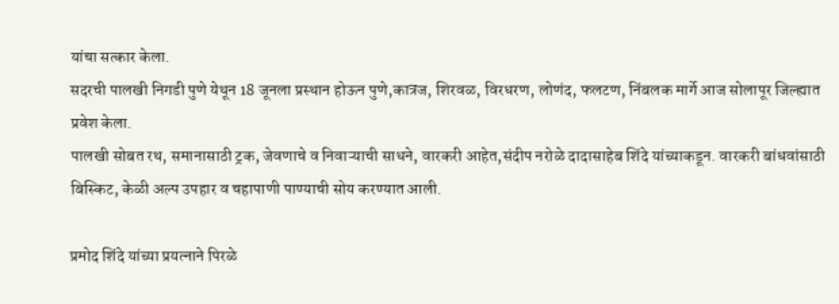यांचा सत्कार केला.
सदरची पालखी निगडी पुणे येथून 18 जूनला प्रस्थान होऊन पुणे,कात्रज, शिरवळ, विरधरण, लोणंद, फलटण, निंबलक मार्गे आज सोलापूर जिल्ह्यात प्रवेश केला.
पालखी सोबत रथ, समानासाठी ट्रक, जेवणाचे व निवाऱ्याची साधने, वारकरी आहेत,संदीप नरोळे दादासाहेब शिंदे यांच्याकडून. वारकरी बांधवांसाठी बिस्किट, केळी अल्प उपहार व चहापाणी पाण्याची सोय करण्यात आली.

प्रमोद शिंदे यांच्या प्रयत्नाने पिरळे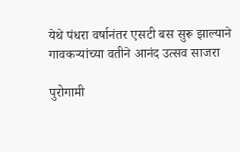येथे पंधरा वर्षानंतर एसटी बस सुरू झाल्याने गावकऱ्यांच्या वतीने आनंद उत्सव साजरा

पुरोगामी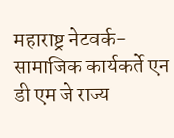महाराष्ट्र नेटवर्क-
सामाजिक कार्यकर्ते एन डी एम जे राज्य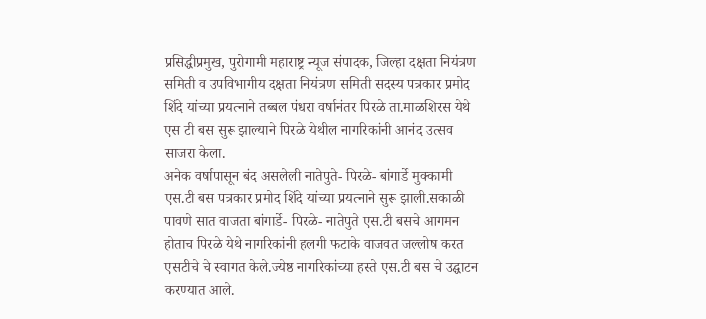प्रसिद्धीप्रमुख, पुरोगामी महाराष्ट्र न्यूज संपादक, जिल्हा दक्षता नियंत्रण समिती व उपविभागीय दक्षता नियंत्रण समिती सदस्य पत्रकार प्रमोद शिंदे यांच्या प्रयत्नाने तब्बल पंधरा वर्षानंतर पिरळे ता.माळशिरस येथे एस टी बस सुरू झाल्याने पिरळे येथील नागरिकांनी आनंद उत्सव साजरा केला.
अनेक वर्षापासून बंद असलेली नातेपुते- पिरळे- बांगार्डे मुक्कामी एस.टी बस पत्रकार प्रमोद शिंदे यांच्या प्रयत्नाने सुरू झाली.सकाळी पावणे सात वाजता बांगार्डे- पिरळे- नातेपुते एस.टी बसचे आगमन होताच पिरळे येथे नागरिकांनी हलगी फटाके वाजवत जल्लोष करत एसटीचे चे स्वागत केले.ज्येष्ठ नागरिकांच्या हस्ते एस.टी बस चे उद्घाटन करण्यात आले.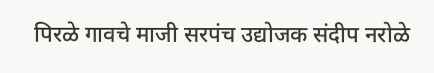पिरळे गावचे माजी सरपंच उद्योजक संदीप नरोळे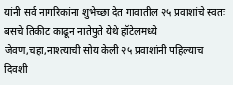यांनी सर्व नागरिकांना शुभेच्छा देत गावातील २५ प्रवाशांचे स्वतः बसचे तिकीट काढून नातेपुते येथे हॉटेलमध्ये जेवण,चहा,नाश्त्याची सोय केली २५ प्रवाशांनी पहिल्याच दिवशी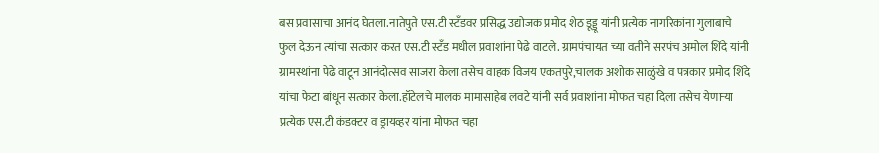बस प्रवासाचा आनंद घेतला.नातेपुते एस.टी स्टँडवर प्रसिद्ध उद्योजक प्रमोद शेठ डूड्डू यांनी प्रत्येक नागरिकांना गुलाबाचे फुल देऊन त्यांचा सत्कार करत एस.टी स्टँड मधील प्रवाशांना पेढे वाटले. ग्रामपंचायत च्या वतीने सरपंच अमोल शिंदे यांनी ग्रामस्थांना पेढे वाटून आनंदोत्सव साजरा केला तसेच वाहक विजय एकतपुरे,चालक अशोक साळुंखे व पत्रकार प्रमोद शिंदे यांचा फेटा बांधून सत्कार केला.हॉटेलचे मालक मामासाहेब लवटे यांनी सर्व प्रवाशांना मोफत चहा दिला तसेच येणाऱ्या प्रत्येक एस.टी कंडक्टर व ड्रायव्हर यांना मोफत चहा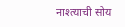नाश्त्याची सोय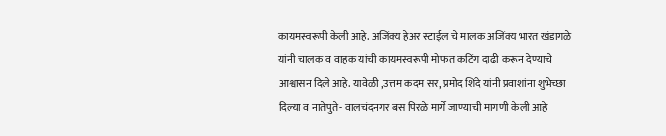कायमस्वरूपी केली आहे. अजिंक्य हेअर स्टाईल चे मालक अजिंक्य भारत खंडागळे यांनी चालक व वाहक यांची कायमस्वरूपी मोफत कटिंग दाढी करून देण्याचे आश्वासन दिले आहे. यावेळी ,उत्तम कदम सर, प्रमोद शिंदे यांनी प्रवाशांना शुभेच्छा दिल्या व नातेपुते- वालचंदनगर बस पिरळे मार्गे जाण्याची मागणी केली आहे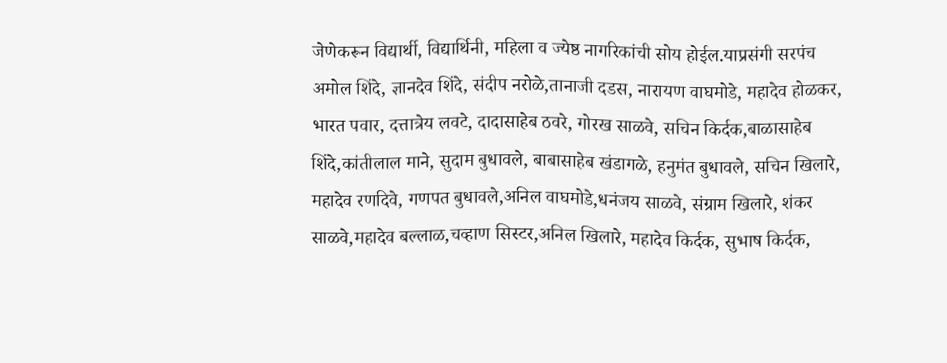जेणेकरून विद्यार्थी, विद्यार्थिनी, महिला व ज्येष्ठ नागरिकांची सोय होईल.याप्रसंगी सरपंच अमोल शिंदे, ज्ञानदेव शिंदे, संदीप नरोळे,तानाजी दडस, नारायण वाघमोडे, महादेव होळकर, भारत पवार, दत्तात्रेय लवटे, दादासाहेब ठवरे, गोरख साळवे, सचिन किर्दक,बाळासाहेब शिंदे,कांतीलाल माने, सुदाम बुधावले, बाबासाहेब खंडागळे, हनुमंत बुधावले, सचिन खिलारे, महादेव रणदिवे, गणपत बुधावले,अनिल वाघमोडे,धनंजय साळवे, संग्राम खिलारे, शंकर साळवे,महादेव बल्लाळ,चव्हाण सिस्टर,अनिल खिलारे, महादेव किर्दक, सुभाष किर्दक,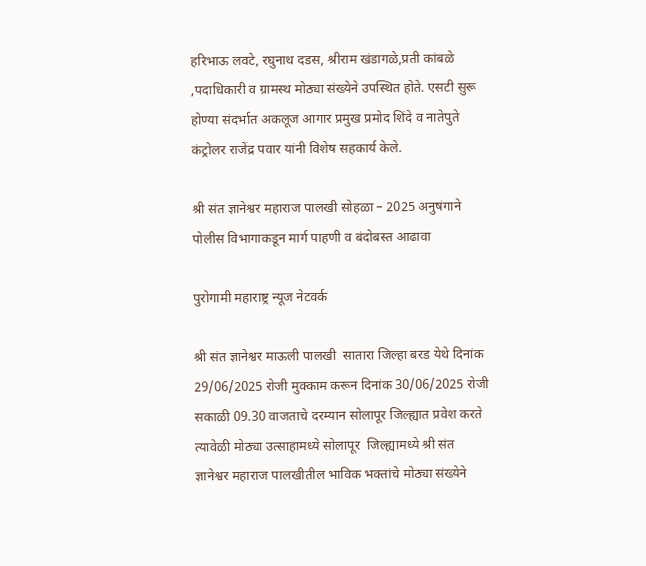हरिभाऊ लवटे, रघुनाथ दडस, श्रीराम खंडागळे,प्रती कांबळे ,पदाधिकारी व ग्रामस्थ मोठ्या संख्येने उपस्थित होते. एसटी सुरू होण्या संदर्भात अकलूज आगार प्रमुख प्रमोद शिंदे व नातेपुते कंट्रोलर राजेंद्र पवार यांनी विशेष सहकार्य केले.

श्री संत ज्ञानेश्वर महाराज पालखी सोहळा – 2025 अनुषंगाने पोलीस विभागाकडून मार्ग पाहणी व बंदोबस्त आढावा

पुरोगामी महाराष्ट्र न्यूज नेटवर्क

श्री संत ज्ञानेश्वर माऊली पालखी  सातारा जिल्हा बरड येथे दिनांक 29/06/2025 रोजी मुक्काम करून दिनांक 30/06/2025 रोजी सकाळी 09.30 वाजताचे दरम्यान सोलापूर जिल्ह्यात प्रवेश करते त्यावेळी मोठ्या उत्साहामध्ये सोलापूर  जिल्ह्यामध्ये श्री संत ज्ञानेश्वर महाराज पालखीतील भाविक भक्तांचे मोठ्या संख्येने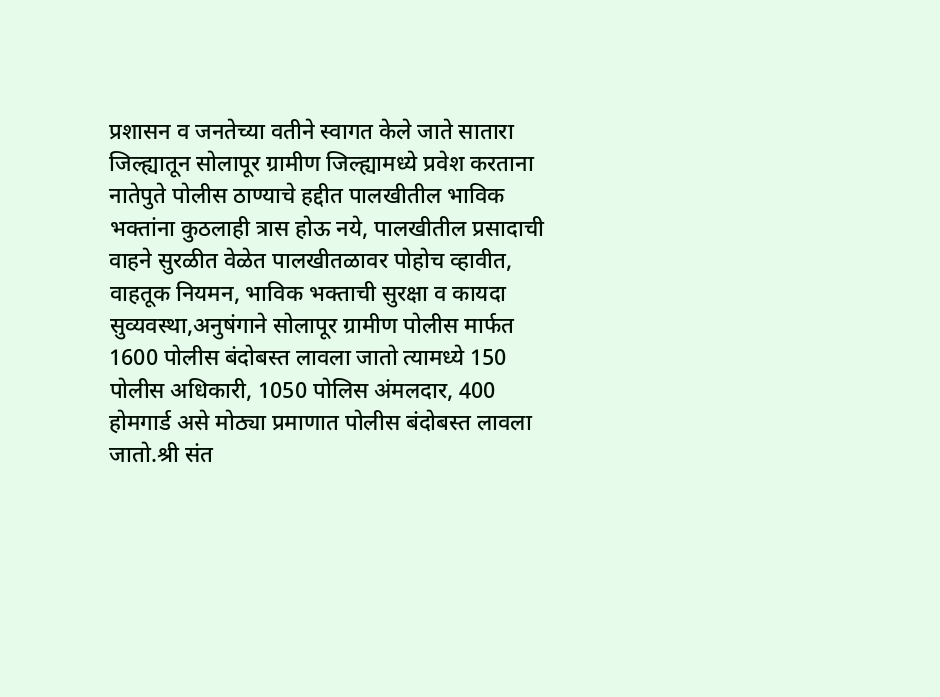प्रशासन व जनतेच्या वतीने स्वागत केले जाते सातारा जिल्ह्यातून सोलापूर ग्रामीण जिल्ह्यामध्ये प्रवेश करताना नातेपुते पोलीस ठाण्याचे हद्दीत पालखीतील भाविक भक्तांना कुठलाही त्रास होऊ नये, पालखीतील प्रसादाची वाहने सुरळीत वेळेत पालखीतळावर पोहोच व्हावीत, वाहतूक नियमन, भाविक भक्ताची सुरक्षा व कायदा सुव्यवस्था,अनुषंगाने सोलापूर ग्रामीण पोलीस मार्फत 1600 पोलीस बंदोबस्त लावला जातो त्यामध्ये 150 पोलीस अधिकारी, 1050 पोलिस अंमलदार, 400 होमगार्ड असे मोठ्या प्रमाणात पोलीस बंदोबस्त लावला जातो.श्री संत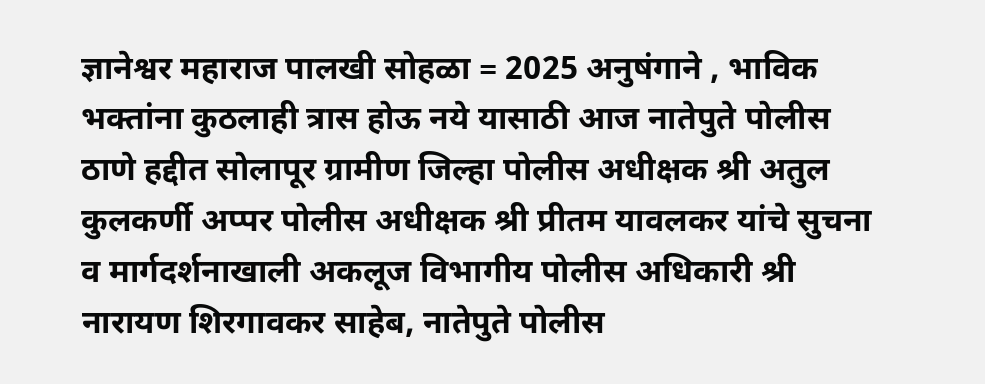ज्ञानेश्वर महाराज पालखी सोहळा = 2025 अनुषंगाने , भाविक भक्तांना कुठलाही त्रास होऊ नये यासाठी आज नातेपुते पोलीस ठाणे हद्दीत सोलापूर ग्रामीण जिल्हा पोलीस अधीक्षक श्री अतुल कुलकर्णी अप्पर पोलीस अधीक्षक श्री प्रीतम यावलकर यांचे सुचना व मार्गदर्शनाखाली अकलूज विभागीय पोलीस अधिकारी श्री नारायण शिरगावकर साहेब, नातेपुते पोलीस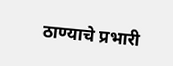ठाण्याचे प्रभारी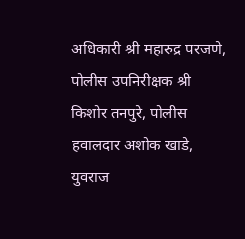अधिकारी श्री महारुद्र परजणे, पोलीस उपनिरीक्षक श्री किशोर तनपुरे, पोलीस हवालदार अशोक खाडे, युवराज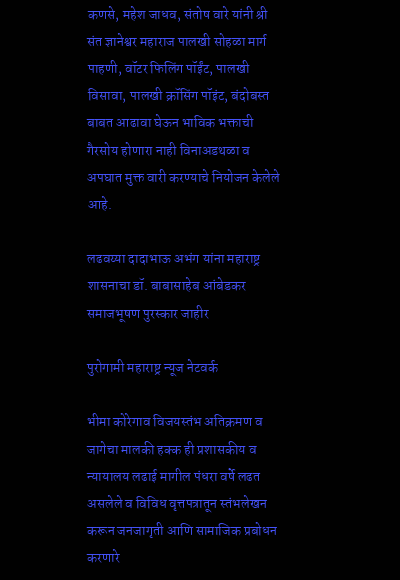कणसे, महेश जाधव, संतोष वारे यांनी श्री संत ज्ञानेश्वर महाराज पालखी सोहळा मार्ग पाहणी, वॉटर फिलिंग पॉईंट, पालखी विसावा, पालखी क्रॉसिंग पॉइंट, बंदोबस्त बाबत आढावा घेऊन भाविक भक्ताची गैरसोय होणारा नाही विनाअडथळा व अपघात मुक्त वारी करण्याचे नियोजन केलेले आहे.

लढवय्या दादाभाऊ अभंग यांना महाराष्ट्र शासनाचा डॉ. बाबासाहेब आंबेडकर समाजभूषण पुरस्कार जाहीर

पुरोगामी महाराष्ट्र न्यूज नेटवर्क

भीमा कोरेगाव विजयस्तंभ अतिक्रमण व जागेचा मालकी हक्क ही प्रशासकीय व न्यायालय लढाई मागील पंधरा वर्षे लढत असलेले व विविध वृत्तपत्रातून स्तंभलेखन करून जनजागृती आणि सामाजिक प्रबोधन करणारे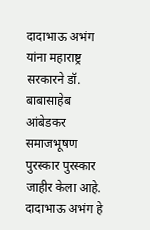दादाभाऊ अभंग यांना महाराष्ट्र सरकारने डॉ. बाबासाहेब आंबेडकर समाजभूषण पुरस्कार पुरस्कार जाहीर केला आहे. दादाभाऊ अभंग हे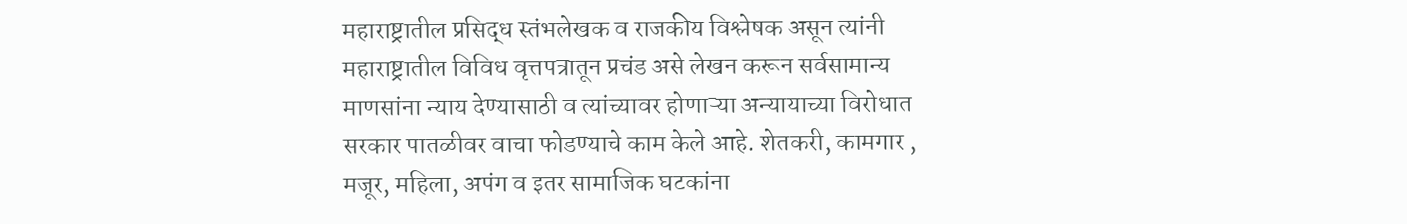महाराष्ट्रातील प्रसिद्ध स्तंभलेखक व राजकीय विश्लेषक असून त्यांनी महाराष्ट्रातील विविध वृत्तपत्रातून प्रचंड असे लेखन करून सर्वसामान्य माणसांना न्याय देण्यासाठी व त्यांच्यावर होणाऱ्या अन्यायाच्या विरोधात सरकार पातळीवर वाचा फोडण्याचे काम केले आहे. शेतकरी, कामगार , मजूर, महिला, अपंग व इतर सामाजिक घटकांना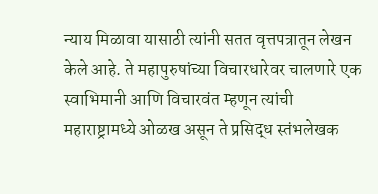न्याय मिळावा यासाठी त्यांनी सतत वृत्तपत्रातून लेखन केले आहे. ते महापुरुषांच्या विचारधारेवर चालणारे एक स्वाभिमानी आणि विचारवंत म्हणून त्यांची महाराष्ट्रामध्ये ओळख असून ते प्रसिद्ध स्तंभलेखक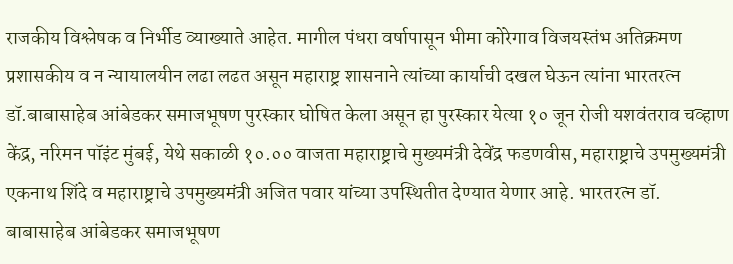राजकीय विश्लेषक व निर्भीड व्याख्याते आहेत. मागील पंधरा वर्षापासून भीमा कोरेगाव विजयस्तंभ अतिक्रमण प्रशासकीय व न न्यायालयीन लढा लढत असून महाराष्ट्र शासनाने त्यांच्या कार्याची दखल घेऊन त्यांना भारतरत्न डॉ.बाबासाहेब आंबेडकर समाजभूषण पुरस्कार घोषित केला असून हा पुरस्कार येत्या १० जून रोजी यशवंतराव चव्हाण केंद्र, नरिमन पॉइंट मुंबई, येथे सकाळी १०.०० वाजता महाराष्ट्राचे मुख्यमंत्री देवेंद्र फडणवीस, महाराष्ट्राचे उपमुख्यमंत्री एकनाथ शिंदे व महाराष्ट्राचे उपमुख्यमंत्री अजित पवार यांच्या उपस्थितीत देण्यात येणार आहे. भारतरत्न डॉ. बाबासाहेब आंबेडकर समाजभूषण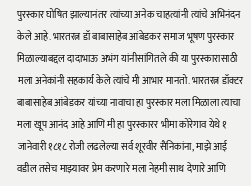पुरस्कार घोषित झाल्यानंतर त्यांच्या अनेक चाहत्यांनी त्यांचे अभिनंदन केले आहे. भारतरत्न डॉ बाबासाहेब आंबेडकर समाज भूषण पुरस्कार मिळाल्याबद्दल दादाभाऊ अभंग यांनीसांगितले की या पुरस्कारासाठी मला अनेकांनी सहकार्य केले त्यांचे मी आभार मानतो. भारतरत्न डॉक्टर बाबासाहेब आंबेडकर यांच्या नावाचा हा पुरस्कार मला मिळाला त्याचा मला खूप आनंद आहे आणि मी हा पुरस्कारर भीमा कोरेगाव येथे १ जानेवारी १८१८ रोजी लढलेल्या सर्व शूरवीर सैनिकांना, माझे आई वडील तसेच माझ्यावर प्रेम करणारे मला नेहमी साथ देणारे आणि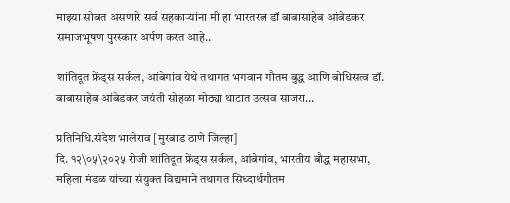माझ्या सोबत असणारे सर्व सहकाऱ्यांना मी हा भारतरत्न डॉ बाबासाहेब आंबेडकर समाजभूषण पुरस्कार अर्पण करत आहे..

शांतिदूत फ्रेंड्स सर्कल, आंबेगांव येथे तथागत भगवान गौतम बुद्ध आणि बोधिसत्व डॉ. बाबासाहेब आंबेडकर जयंती सोहळा मोठ्या थाटात उत्सव साजरा…

प्रतिनिधि.संदेश भालेराव [मुरबाड ठाणे जिल्हा]
दि. १२\०५\२०२५ रोजी शांतिदूत फ्रेंड्स सर्कल, आंबेगांव, भारतीय बौद्ध महासभा, महिला मंडळ यांच्या संयुक्त विद्यमाने तथागत सिध्दार्थगौतम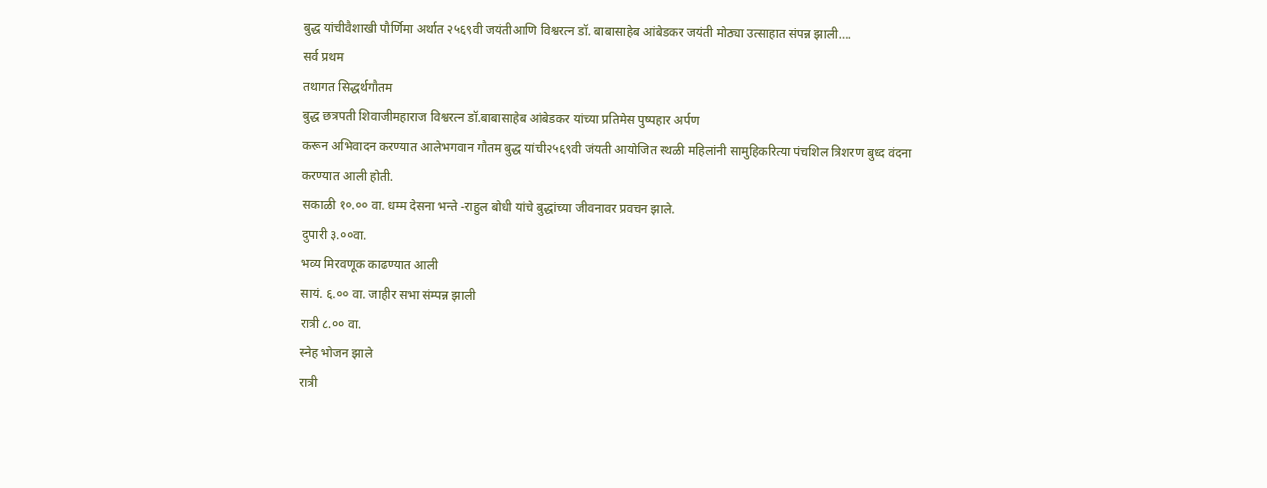बुद्ध यांचीवैशाखी पौर्णिमा अर्थात २५६९वी जयंतीआणि विश्वरत्न डॉ. बाबासाहेब आंबेडकर जयंती मोठ्या उत्साहात संपन्न झाली….
सर्व प्रथम
तथागत सिद्धर्थगौतम
बुद्ध छत्रपती शिवाजीमहाराज विश्वरत्न डॉ.बाबासाहेब आंबेडकर यांच्या प्रतिमेस पुष्पहार अर्पण
करून अभिवादन करण्यात आलेभगवान गौतम बुद्ध यांची२५६९वी जंयती आयोजित स्थळी महिलांनी सामुहिकरित्या पंचशिल त्रिशरण बुध्द वंदना
करण्यात आली होती.
सकाळी १०.०० वा. धम्म देसना भन्ते -राहुल बोधी यांचे बुद्धांच्या जीवनावर प्रवचन झाले.
दुपारी ३.००वा.
भव्य मिरवणूक काढण्यात आली
सायं. ६.०० वा. जाहीर सभा संम्पन्न झाली
रात्री ८.०० वा.
स्नेह भोजन झाले
रात्री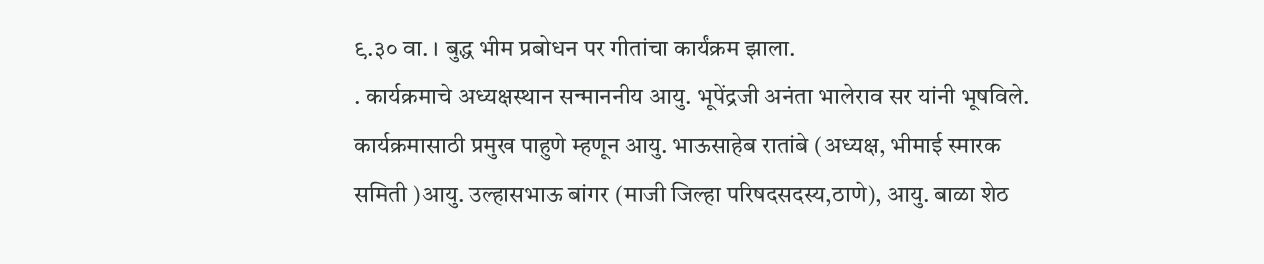९.३० वा. । बुद्ध भीम प्रबोधन पर गीतांचा कार्यंक्रम झाला.
. कार्यक्रमाचे अध्यक्षस्थान सन्माननीय आयु. भूपेंद्रजी अनंता भालेराव सर यांनी भूषविले. कार्यक्रमासाठी प्रमुख पाहुणे म्हणून आयु. भाऊसाहेब रातांबे (अध्यक्ष, भीमाई स्मारक समिती )आयु. उल्हासभाऊ बांगर (माजी जिल्हा परिषदसदस्य,ठाणे), आयु. बाळा शेठ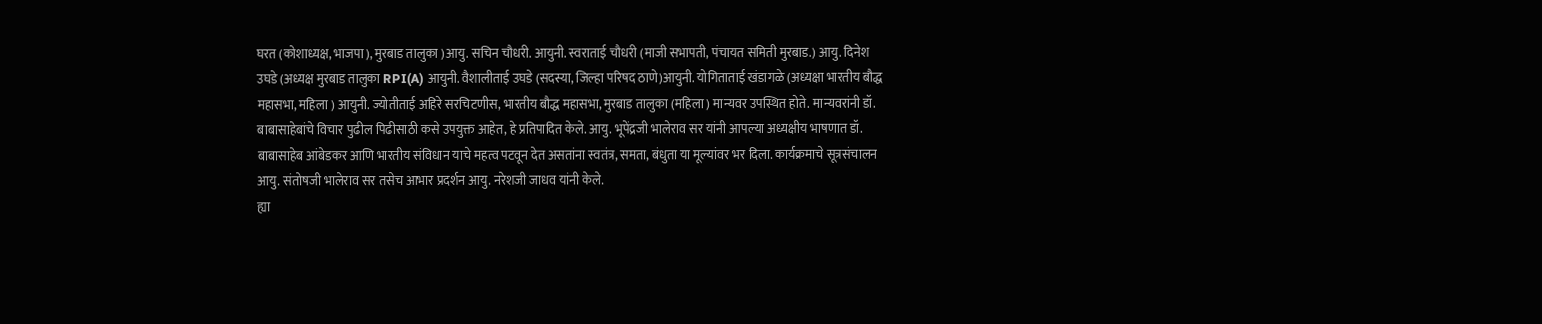घरत (कोशाध्यक्ष, भाजपा), मुरबाड तालुका )आयु. सचिन चौधरी. आयुनी. स्वराताई चौधरी (माजी सभापती, पंचायत समिती मुरबाड.) आयु. दिनेश उघडे (अध्यक्ष मुरबाड तालुका RPI(A) आयुनी. वैशालीताई उघडे (सदस्या, जिल्हा परिषद ठाणे)आयुनी. योगिताताई खंडागळे (अध्यक्षा भारतीय बौद्ध महासभा, महिला ) आयुनी. ज्योतीताई अहिरे सरचिटणीस, भारतीय बौद्ध महासभा, मुरबाड तालुका (महिला) मान्यवर उपस्थित होते. मान्यवरांनी डॉ. बाबासाहेबांचे विचार पुढील पिढीसाठी कसे उपयुक्त आहेत, हे प्रतिपादित केले. आयु. भूपेंद्रजी भालेराव सर यांनी आपल्या अध्यक्षीय भाषणात डॉ. बाबासाहेब आंबेडकर आणि भारतीय संविधान याचे महत्व पटवून देत असतांना स्वतंत्र, समता, बंधुता या मूल्यांवर भर दिला. कार्यक्रमाचे सूत्रसंचालन आयु. संतोषजी भालेराव सर तसेच आभार प्रदर्शन आयु. नरेशजी जाधव यांनी केले.
ह्या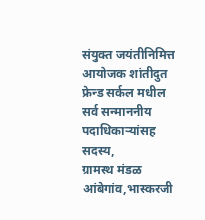संयुक्त जयंतीनिमित्त आयोजक शांतीदुत फ्रेन्ड सर्कल मधील सर्व सन्माननीय पदाधिकाऱ्यांसह सदस्य,
ग्रामस्थ मंडळ आंबेगांव,भास्करजी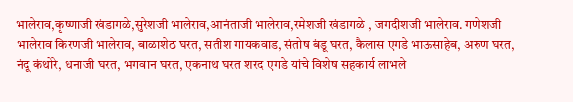भालेराव,कृष्णाजी खंडागळे,सुरेशजी भालेराव,आनंताजी भालेराव,रमेशजी खंडागळे , जगदीशजी भालेराव. गणेशजी भालेराव किरणजी भालेराव, बाळाशेठ घरत, सतीश गायकवाड, संतोष बंडू घरत, कैलास एगडे भाऊसाहेब, अरुण घरत, नंदू कंथोरे, धनाजी घरत, भगवान घरत, एकनाथ घरत शरद एगडे यांचे विशेष सहकार्य लाभले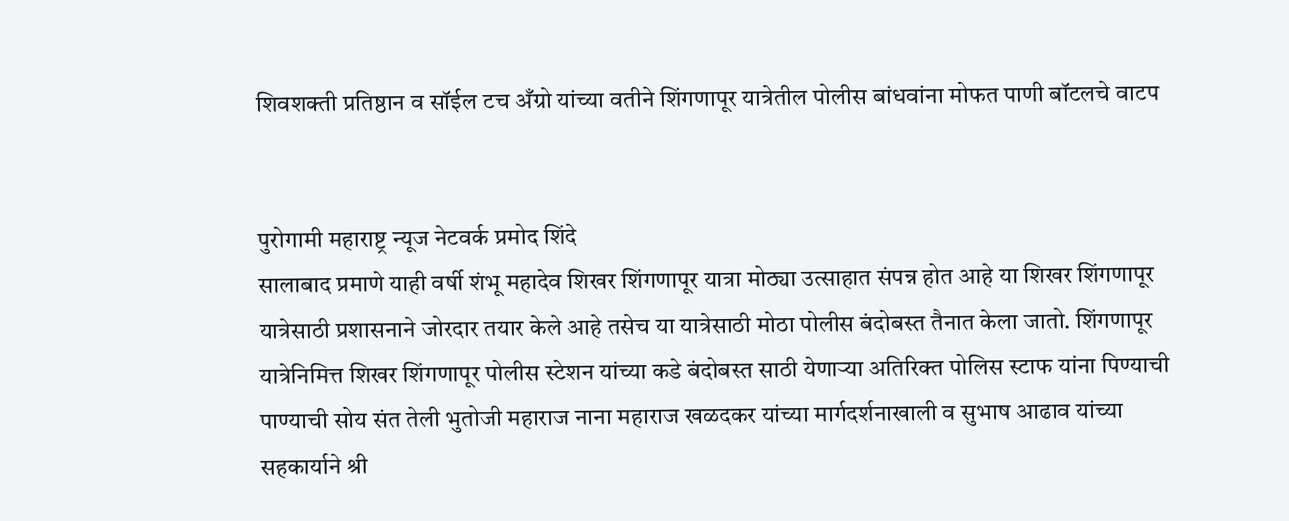शिवशक्ती प्रतिष्ठान व सॉईल टच अँग्रो यांच्या वतीने शिंगणापूर यात्रेतील पोलीस बांधवांना मोफत पाणी बॉटलचे वाटप


पुरोगामी महाराष्ट्र न्यूज नेटवर्क प्रमोद शिंदे
सालाबाद प्रमाणे याही वर्षी शंभू महादेव शिखर शिंगणापूर यात्रा मोठ्या उत्साहात संपन्न होत आहे या शिखर शिंगणापूर यात्रेसाठी प्रशासनाने जोरदार तयार केले आहे तसेच या यात्रेसाठी मोठा पोलीस बंदोबस्त तैनात केला जातो. शिंगणापूर यात्रेनिमित्त शिखर शिंगणापूर पोलीस स्टेशन यांच्या कडे बंदोबस्त साठी येणाऱ्या अतिरिक्त पोलिस स्टाफ यांना पिण्याची पाण्याची सोय संत तेली भुतोजी महाराज नाना महाराज खळदकर यांच्या मार्गदर्शनाखाली व सुभाष आढाव यांच्या सहकार्याने श्री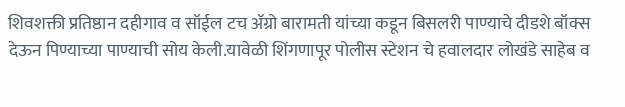शिवशक्ती प्रतिष्ठान दहीगाव व सॉईल टच ॲग्रो बारामती यांच्या कडून बिसलरी पाण्याचे दीडशे बॉक्स देऊन पिण्याच्या पाण्याची सोय केली.यावेळी शिंगणापूर पोलीस स्टेशन चे हवालदार लोखंडे साहेब व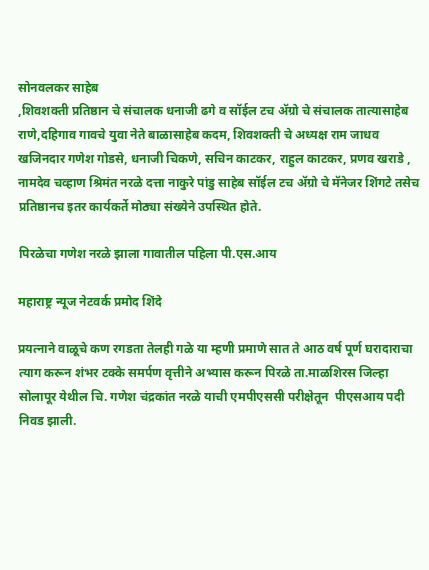सोनवलकर साहेब
,शिवशक्ती प्रतिष्ठान चे संचालक धनाजी ढगे व सॉईल टच ॲग्रो चे संचालक तात्यासाहेब राणे,दहिगाव गावचे युवा नेते बाळासाहेब कदम, शिवशक्ती चे अध्यक्ष राम जाधव खजिनदार गणेश गोडसे, धनाजी चिकणे, सचिन काटकर, राहुल काटकर, प्रणव खराडे , नामदेव चव्हाण श्रिमंत नरळे दत्ता नाकुरे पांडु साहेब सॉईल टच ॲग्रो चे मॅनेजर शिंगटे तसेच प्रतिष्ठानच इतर कार्यकर्ते मोठ्या संख्येने उपस्थित होते.

पिरळेचा गणेश नरळे झाला गावातील पहिला पी.एस.आय

महाराष्ट्र न्यूज नेटवर्क प्रमोद शिंदे

प्रयत्नाने वाळूचे कण रगडता तेलही गळे या म्हणी प्रमाणे सात ते आठ वर्ष पूर्ण घरादाराचा त्याग करून शंभर टक्के समर्पण वृत्तीने अभ्यास करून पिरळे ता.माळशिरस जिल्हा सोलापूर येथील चि. गणेश चंद्रकांत नरळे याची एमपीएससी परीक्षेतून  पीएसआय पदी निवड झाली.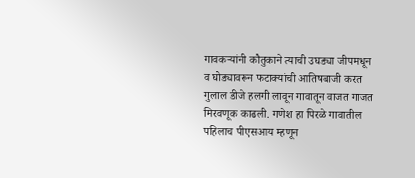गावकऱ्यांनी कौतुकाने त्याची उघड्या जीपमधून व घोड्यावरून फटाक्यांची आतिषबाजी करत गुलाल डीजे हलगी लावून गावातून वाजत गाजत मिरवणूक काढली. गणेश हा पिरळे गावातील पहिलाच पीएसआय म्हणून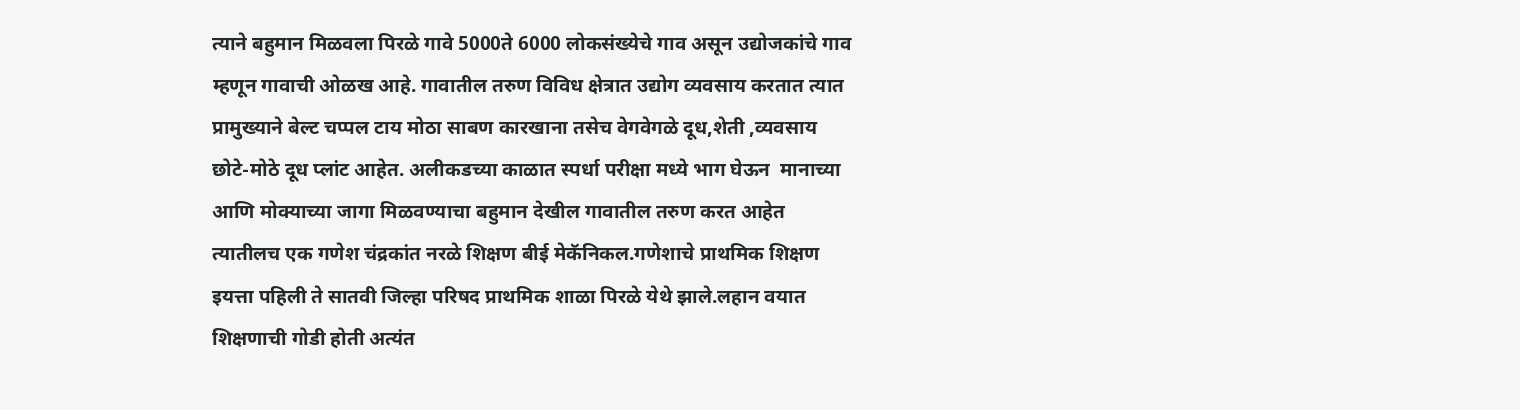त्याने बहुमान मिळवला पिरळे गावे 5000ते 6000 लोकसंख्येचे गाव असून उद्योजकांचे गाव म्हणून गावाची ओळख आहे. गावातील तरुण विविध क्षेत्रात उद्योग व्यवसाय करतात त्यात प्रामुख्याने बेल्ट चप्पल टाय मोठा साबण कारखाना तसेच वेगवेगळे दूध,शेती ,व्यवसाय छोटे-मोठे दूध प्लांट आहेत. अलीकडच्या काळात स्पर्धा परीक्षा मध्ये भाग घेऊन  मानाच्या आणि मोक्याच्या जागा मिळवण्याचा बहुमान देखील गावातील तरुण करत आहेत त्यातीलच एक गणेश चंद्रकांत नरळे शिक्षण बीई मेकॅनिकल.गणेशाचे प्राथमिक शिक्षण इयत्ता पहिली ते सातवी जिल्हा परिषद प्राथमिक शाळा पिरळे येथे झाले.लहान वयात शिक्षणाची गोडी होती अत्यंत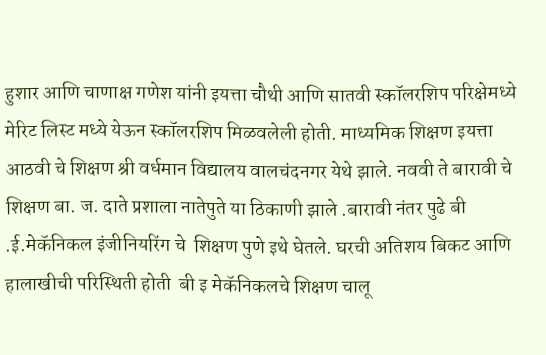हुशार आणि चाणाक्ष गणेश यांनी इयत्ता चौथी आणि सातवी स्कॉलरशिप परिक्षेमध्ये मेरिट लिस्ट मध्ये येऊन स्कॉलरशिप मिळवलेली होती. माध्यमिक शिक्षण इयत्ता आठवी चे शिक्षण श्री वर्धमान विद्यालय वालचंदनगर येथे झाले. नववी ते बारावी चे शिक्षण बा. ज. दाते प्रशाला नातेपुते या ठिकाणी झाले .बारावी नंतर पुढे बी .ई.मेकॅनिकल इंजीनियरिंग चे  शिक्षण पुणे इथे घेतले. घरची अतिशय बिकट आणि हालाखीची परिस्थिती होती  बी इ मेकॅनिकलचे शिक्षण चालू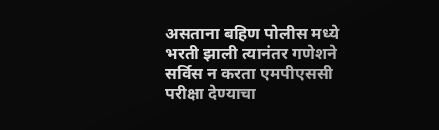असताना बहिण पोलीस मध्ये भरती झाली त्यानंतर गणेशने सर्विस न करता एमपीएससी परीक्षा देण्याचा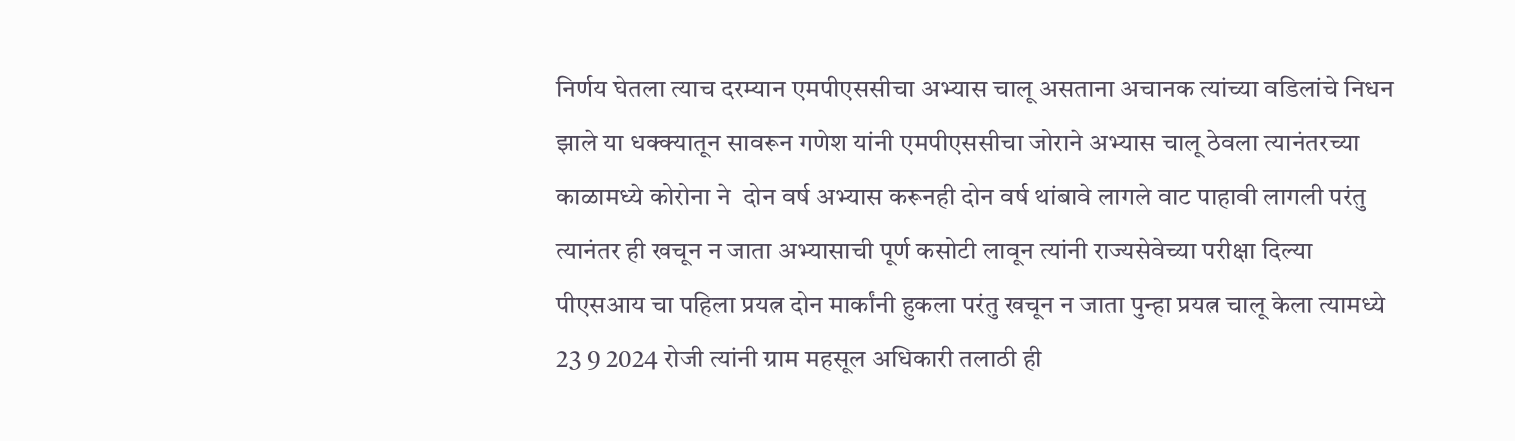निर्णय घेतला त्याच दरम्यान एमपीएससीचा अभ्यास चालू असताना अचानक त्यांच्या वडिलांचे निधन झाले या धक्क्यातून सावरून गणेश यांनी एमपीएससीचा जोराने अभ्यास चालू ठेवला त्यानंतरच्या काळामध्ये कोरोना ने  दोन वर्ष अभ्यास करूनही दोन वर्ष थांबावे लागले वाट पाहावी लागली परंतु त्यानंतर ही खचून न जाता अभ्यासाची पूर्ण कसोटी लावून त्यांनी राज्यसेवेच्या परीक्षा दिल्या पीएसआय चा पहिला प्रयत्न दोन मार्कांनी हुकला परंतु खचून न जाता पुन्हा प्रयत्न चालू केला त्यामध्ये 23 9 2024 रोजी त्यांनी ग्राम महसूल अधिकारी तलाठी ही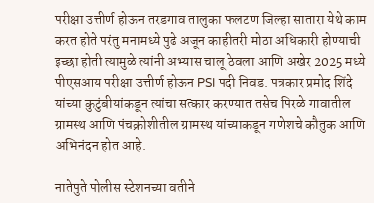परीक्षा उत्तीर्ण होऊन तरडगाव तालुका फलटण जिल्हा सातारा येथे काम करत होते परंतु मनामध्ये पुढे अजून काहीतरी मोठा अधिकारी होण्याची इच्छा होती त्यामुळे त्यांनी अभ्यास चालू ठेवला आणि अखेर 2025 मध्ये पीएसआय परीक्षा उत्तीर्ण होऊन PSI पदी निवड. पत्रकार प्रमोद शिंदे यांच्या कुटुंबीयांकडून त्यांचा सत्कार करण्यात तसेच पिरळे गावातील ग्रामस्थ आणि पंचक्रोशीतील ग्रामस्थ यांच्याकडून गणेशचे कौतुक आणि अभिनंदन होत आहे.

नातेपुते पोलीस स्टेशनच्या वतीने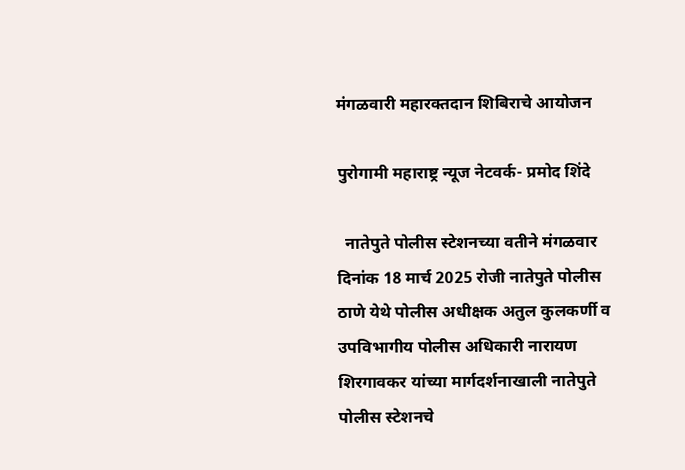मंगळवारी महारक्तदान शिबिराचे आयोजन

पुरोगामी महाराष्ट्र न्यूज नेटवर्क- प्रमोद शिंदे

  नातेपुते पोलीस स्टेशनच्या वतीने मंगळवार दिनांक 18 मार्च 2025 रोजी नातेपुते पोलीस ठाणे येथे पोलीस अधीक्षक अतुल कुलकर्णी व उपविभागीय पोलीस अधिकारी नारायण शिरगावकर यांच्या मार्गदर्शनाखाली नातेपुते पोलीस स्टेशनचे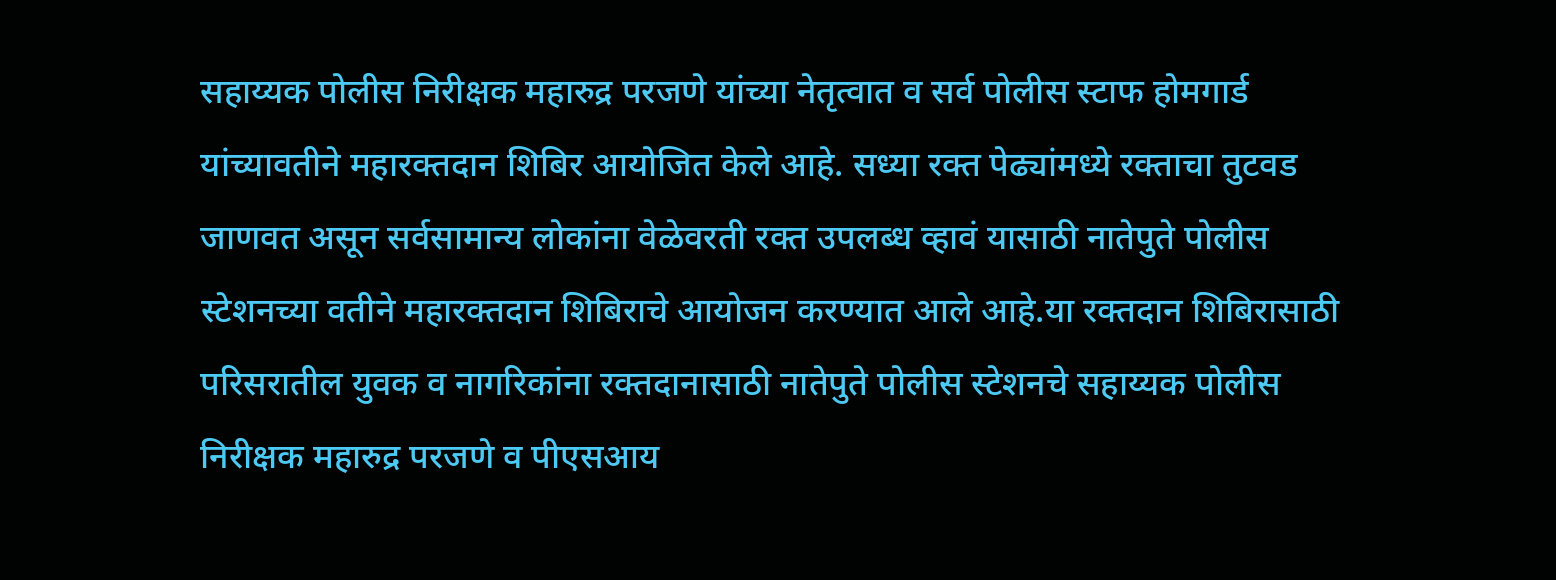सहाय्यक पोलीस निरीक्षक महारुद्र परजणे यांच्या नेतृत्वात व सर्व पोलीस स्टाफ होमगार्ड यांच्यावतीने महारक्तदान शिबिर आयोजित केले आहे. सध्या रक्त पेढ्यांमध्ये रक्ताचा तुटवड जाणवत असून सर्वसामान्य लोकांना वेळेवरती रक्त उपलब्ध व्हावं यासाठी नातेपुते पोलीस स्टेशनच्या वतीने महारक्तदान शिबिराचे आयोजन करण्यात आले आहे.या रक्तदान शिबिरासाठी परिसरातील युवक व नागरिकांना रक्तदानासाठी नातेपुते पोलीस स्टेशनचे सहाय्यक पोलीस निरीक्षक महारुद्र परजणे व पीएसआय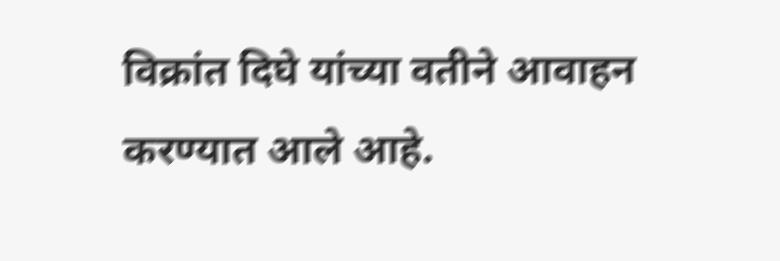विक्रांत दिघे यांच्या वतीने आवाहन करण्यात आले आहे.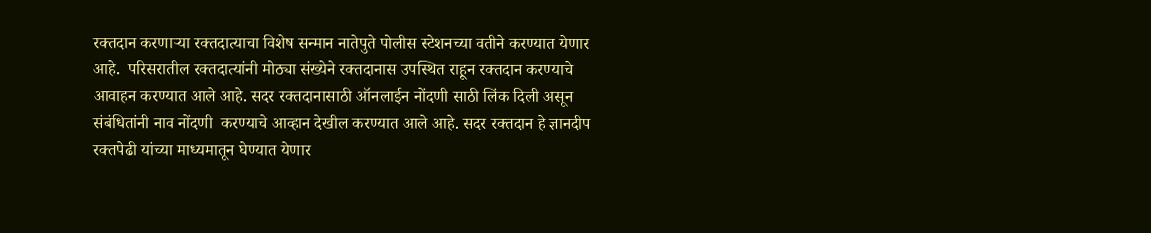रक्तदान करणाऱ्या रक्तदात्याचा विशेष सन्मान नातेपुते पोलीस स्टेशनच्या वतीने करण्यात येणार आहे.  परिसरातील रक्तदात्यांनी मोठ्या संख्येने रक्तदानास उपस्थित राहून रक्तदान करण्याचे आवाहन करण्यात आले आहे. सदर रक्तदानासाठी ऑनलाईन नोंदणी साठी लिंक दिली असून संबंधितांनी नाव नोंदणी  करण्याचे आव्हान देखील करण्यात आले आहे. सदर रक्तदान हे ज्ञानदीप रक्तपेढी यांच्या माध्यमातून घेण्यात येणार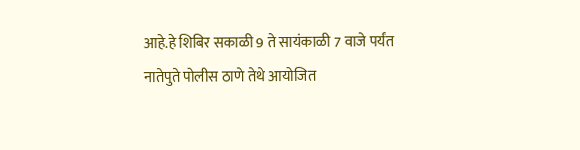आहे.हे शिबिर सकाळी 9 ते सायंकाळी 7 वाजे पर्यंत नातेपुते पोलीस ठाणे तेथे आयोजित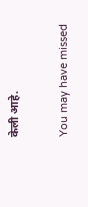केली आहे.

You may have missed